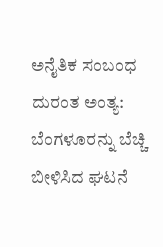ಅನೈತಿಕ ಸಂಬಂಧ ದುರಂತ ಅಂತ್ಯ: ಬೆಂಗಳೂರನ್ನು ಬೆಚ್ಚಿ ಬೀಳಿಸಿದ ಘಟನೆ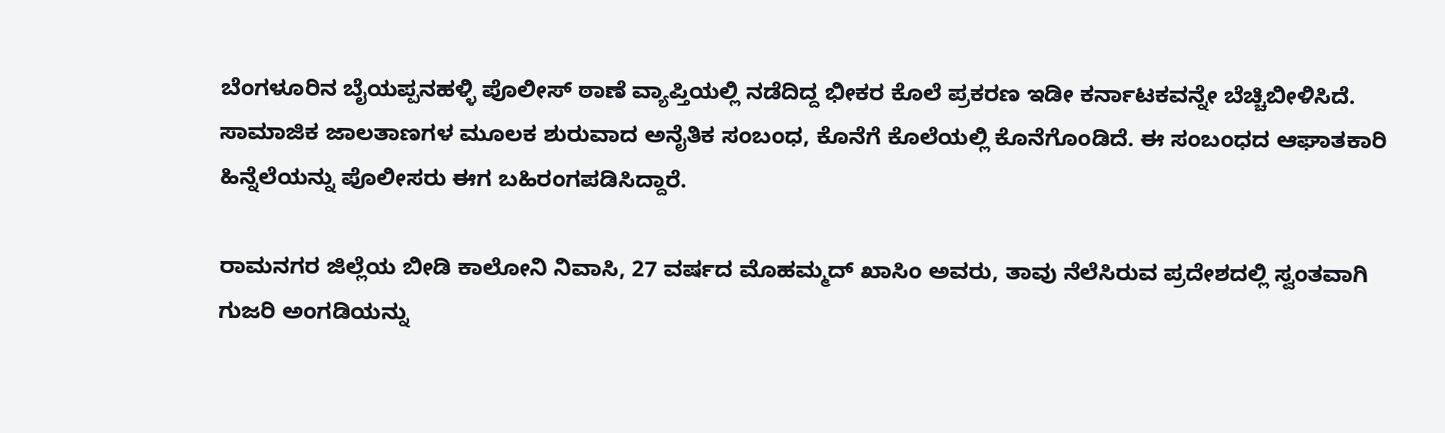ಬೆಂಗಳೂರಿನ ಬೈಯಪ್ಪನಹಳ್ಳಿ ಪೊಲೀಸ್ ಠಾಣೆ ವ್ಯಾಪ್ತಿಯಲ್ಲಿ ನಡೆದಿದ್ದ ಭೀಕರ ಕೊಲೆ ಪ್ರಕರಣ ಇಡೀ ಕರ್ನಾಟಕವನ್ನೇ ಬೆಚ್ಚಿಬೀಳಿಸಿದೆ. ಸಾಮಾಜಿಕ ಜಾಲತಾಣಗಳ ಮೂಲಕ ಶುರುವಾದ ಅನೈತಿಕ ಸಂಬಂಧ, ಕೊನೆಗೆ ಕೊಲೆಯಲ್ಲಿ ಕೊನೆಗೊಂಡಿದೆ. ಈ ಸಂಬಂಧದ ಆಘಾತಕಾರಿ ಹಿನ್ನೆಲೆಯನ್ನು ಪೊಲೀಸರು ಈಗ ಬಹಿರಂಗಪಡಿಸಿದ್ದಾರೆ.

ರಾಮನಗರ ಜಿಲ್ಲೆಯ ಬೀಡಿ ಕಾಲೋನಿ ನಿವಾಸಿ, 27 ವರ್ಷದ ಮೊಹಮ್ಮದ್ ಖಾಸಿಂ ಅವರು, ತಾವು ನೆಲೆಸಿರುವ ಪ್ರದೇಶದಲ್ಲಿ ಸ್ವಂತವಾಗಿ ಗುಜರಿ ಅಂಗಡಿಯನ್ನು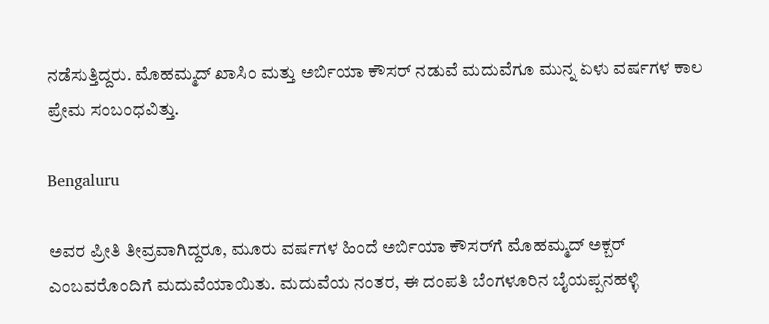ನಡೆಸುತ್ತಿದ್ದರು. ಮೊಹಮ್ಮದ್ ಖಾಸಿಂ ಮತ್ತು ಅರ್ಬಿಯಾ ಕೌಸರ್ ನಡುವೆ ಮದುವೆಗೂ ಮುನ್ನ ಏಳು ವರ್ಷಗಳ ಕಾಲ ಪ್ರೇಮ ಸಂಬಂಧವಿತ್ತು.

Bengaluru

ಅವರ ಪ್ರೀತಿ ತೀವ್ರವಾಗಿದ್ದರೂ, ಮೂರು ವರ್ಷಗಳ ಹಿಂದೆ ಅರ್ಬಿಯಾ ಕೌಸರ್‌ಗೆ ಮೊಹಮ್ಮದ್ ಅಕ್ಬರ್ ಎಂಬವರೊಂದಿಗೆ ಮದುವೆಯಾಯಿತು. ಮದುವೆಯ ನಂತರ, ಈ ದಂಪತಿ ಬೆಂಗಳೂರಿನ ಬೈಯಪ್ಪನಹಳ್ಳಿ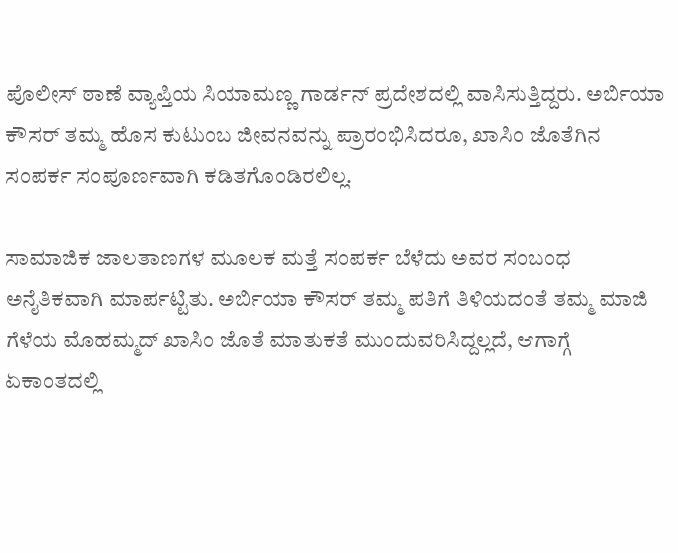ಪೊಲೀಸ್ ಠಾಣೆ ವ್ಯಾಪ್ತಿಯ ಸಿಯಾಮಣ್ಣ ಗಾರ್ಡನ್ ಪ್ರದೇಶದಲ್ಲಿ ವಾಸಿಸುತ್ತಿದ್ದರು. ಅರ್ಬಿಯಾ ಕೌಸರ್ ತಮ್ಮ ಹೊಸ ಕುಟುಂಬ ಜೀವನವನ್ನು ಪ್ರಾರಂಭಿಸಿದರೂ, ಖಾಸಿಂ ಜೊತೆಗಿನ ಸಂಪರ್ಕ ಸಂಪೂರ್ಣವಾಗಿ ಕಡಿತಗೊಂಡಿರಲಿಲ್ಲ.

ಸಾಮಾಜಿಕ ಜಾಲತಾಣಗಳ ಮೂಲಕ ಮತ್ತೆ ಸಂಪರ್ಕ ಬೆಳೆದು ಅವರ ಸಂಬಂಧ ಅನೈತಿಕವಾಗಿ ಮಾರ್ಪಟ್ಟಿತು. ಅರ್ಬಿಯಾ ಕೌಸರ್ ತಮ್ಮ ಪತಿಗೆ ತಿಳಿಯದಂತೆ ತಮ್ಮ ಮಾಜಿ ಗೆಳೆಯ ಮೊಹಮ್ಮದ್ ಖಾಸಿಂ ಜೊತೆ ಮಾತುಕತೆ ಮುಂದುವರಿಸಿದ್ದಲ್ಲದೆ, ಆಗಾಗ್ಗೆ ಏಕಾಂತದಲ್ಲಿ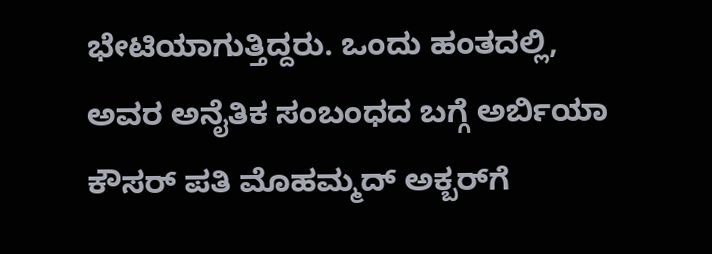ಭೇಟಿಯಾಗುತ್ತಿದ್ದರು. ಒಂದು ಹಂತದಲ್ಲಿ, ಅವರ ಅನೈತಿಕ ಸಂಬಂಧದ ಬಗ್ಗೆ ಅರ್ಬಿಯಾ ಕೌಸರ್ ಪತಿ ಮೊಹಮ್ಮದ್ ಅಕ್ಬರ್‌ಗೆ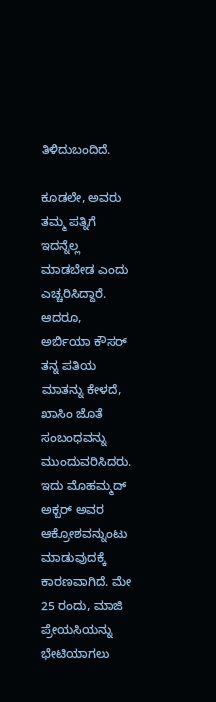ತಿಳಿದುಬಂದಿದೆ.

ಕೂಡಲೇ, ಅವರು ತಮ್ಮ ಪತ್ನಿಗೆ ಇದನ್ನೆಲ್ಲ ಮಾಡಬೇಡ ಎಂದು ಎಚ್ಚರಿಸಿದ್ದಾರೆ. ಆದರೂ, ಅರ್ಬಿಯಾ ಕೌಸರ್ ತನ್ನ ಪತಿಯ ಮಾತನ್ನು ಕೇಳದೆ, ಖಾಸಿಂ ಜೊತೆ ಸಂಬಂಧವನ್ನು ಮುಂದುವರಿಸಿದರು. ಇದು ಮೊಹಮ್ಮದ್ ಅಕ್ಬರ್‌ ಅವರ ಆಕ್ರೋಶವನ್ನುಂಟು ಮಾಡುವುದಕ್ಕೆ ಕಾರಣವಾಗಿದೆ. ಮೇ 25 ರಂದು, ಮಾಜಿ ಪ್ರೇಯಸಿಯನ್ನು ಭೇಟಿಯಾಗಲು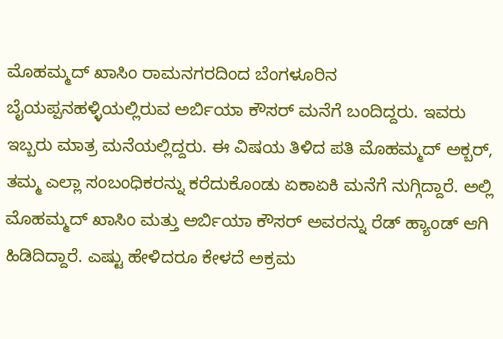ಮೊಹಮ್ಮದ್ ಖಾಸಿಂ ರಾಮನಗರದಿಂದ ಬೆಂಗಳೂರಿನ ಬೈಯಪ್ಪನಹಳ್ಳಿಯಲ್ಲಿರುವ ಅರ್ಬಿಯಾ ಕೌಸರ್ ಮನೆಗೆ ಬಂದಿದ್ದರು. ಇವರು ಇಬ್ಬರು ಮಾತ್ರ ಮನೆಯಲ್ಲಿದ್ದರು. ಈ ವಿಷಯ ತಿಳಿದ ಪತಿ ಮೊಹಮ್ಮದ್ ಅಕ್ಬರ್, ತಮ್ಮ ಎಲ್ಲಾ ಸಂಬಂಧಿಕರನ್ನು ಕರೆದುಕೊಂಡು ಏಕಾಏಕಿ ಮನೆಗೆ ನುಗ್ಗಿದ್ದಾರೆ. ಅಲ್ಲಿ ಮೊಹಮ್ಮದ್ ಖಾಸಿಂ ಮತ್ತು ಅರ್ಬಿಯಾ ಕೌಸರ್ ಅವರನ್ನು ರೆಡ್‌ ಹ್ಯಾಂಡ್ ಆಗಿ ಹಿಡಿದಿದ್ದಾರೆ. ಎಷ್ಟು ಹೇಳಿದರೂ ಕೇಳದೆ ಅಕ್ರಮ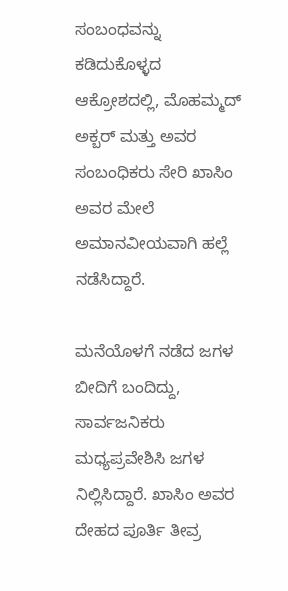ಸಂಬಂಧವನ್ನು ಕಡಿದುಕೊಳ್ಳದ ಆಕ್ರೋಶದಲ್ಲಿ, ಮೊಹಮ್ಮದ್ ಅಕ್ಬರ್ ಮತ್ತು ಅವರ ಸಂಬಂಧಿಕರು ಸೇರಿ ಖಾಸಿಂ ಅವರ ಮೇಲೆ ಅಮಾನವೀಯವಾಗಿ ಹಲ್ಲೆ ನಡೆಸಿದ್ದಾರೆ.

ಮನೆಯೊಳಗೆ ನಡೆದ ಜಗಳ ಬೀದಿಗೆ ಬಂದಿದ್ದು, ಸಾರ್ವಜನಿಕರು ಮಧ್ಯಪ್ರವೇಶಿಸಿ ಜಗಳ ನಿಲ್ಲಿಸಿದ್ದಾರೆ. ಖಾಸಿಂ ಅವರ ದೇಹದ ಪೂರ್ತಿ ತೀವ್ರ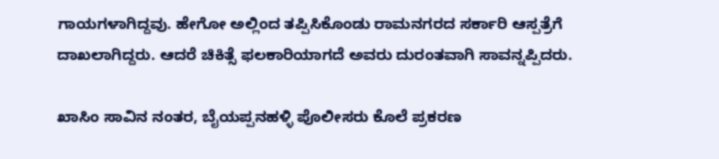ಗಾಯಗಳಾಗಿದ್ದವು. ಹೇಗೋ ಅಲ್ಲಿಂದ ತಪ್ಪಿಸಿಕೊಂಡು ರಾಮನಗರದ ಸರ್ಕಾರಿ ಆಸ್ಪತ್ರೆಗೆ ದಾಖಲಾಗಿದ್ದರು. ಆದರೆ ಚಿಕಿತ್ಸೆ ಫಲಕಾರಿಯಾಗದೆ ಅವರು ದುರಂತವಾಗಿ ಸಾವನ್ನಪ್ಪಿದರು.

ಖಾಸಿಂ ಸಾವಿನ ನಂತರ, ಬೈಯಪ್ಪನಹಳ್ಳಿ ಪೊಲೀಸರು ಕೊಲೆ ಪ್ರಕರಣ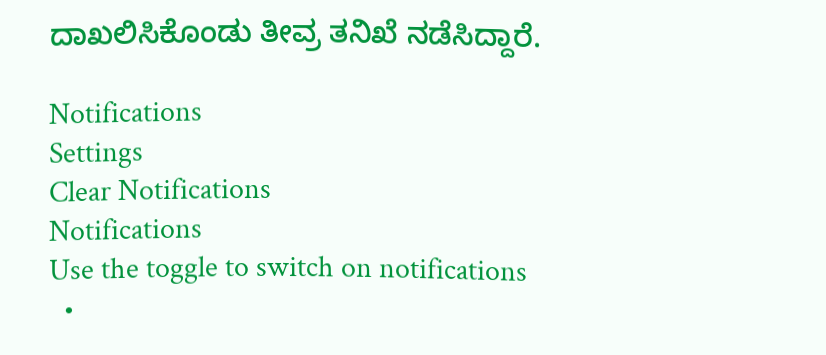ದಾಖಲಿಸಿಕೊಂಡು ತೀವ್ರ ತನಿಖೆ ನಡೆಸಿದ್ದಾರೆ.

Notifications
Settings
Clear Notifications
Notifications
Use the toggle to switch on notifications
  •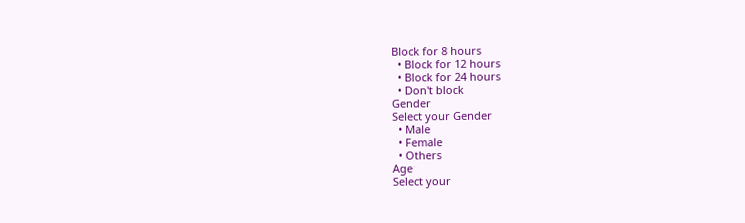Block for 8 hours
  • Block for 12 hours
  • Block for 24 hours
  • Don't block
Gender
Select your Gender
  • Male
  • Female
  • Others
Age
Select your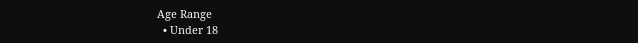Age Range
  • Under 18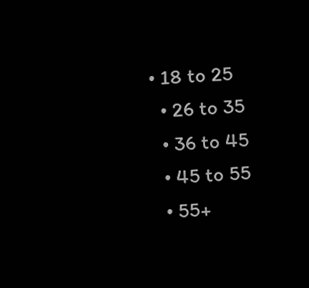• 18 to 25
  • 26 to 35
  • 36 to 45
  • 45 to 55
  • 55+